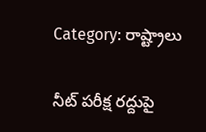Category: రాష్ట్రాలు

నీట్ పరీక్ష రద్దుపై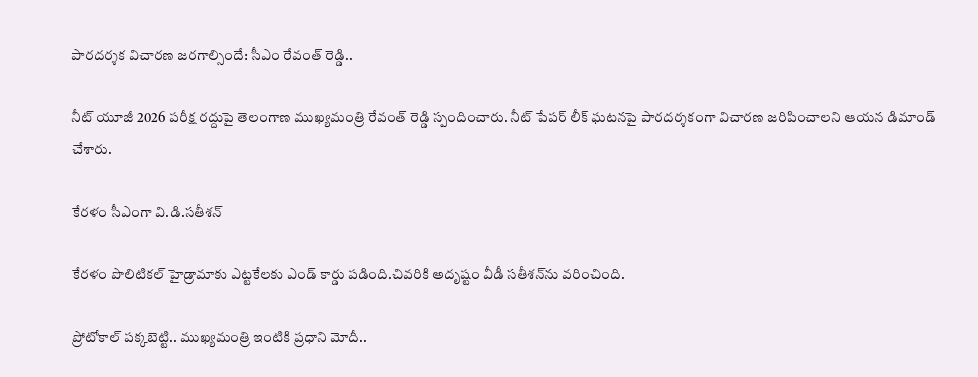పారదర్శక విచారణ జరగాల్సిందే: సీఎం రేవంత్ రెడ్డి..

నీట్ యూజీ 2026 పరీక్ష రద్దుపై తెలంగాణ ముఖ్యమంత్రి రేవంత్ రెడ్డి స్పందించారు. నీట్ పేపర్ లీక్ ఘటనపై పారదర్శకంగా విచారణ జరిపించాలని ఆయన డిమాండ్ చేశారు.

కేరళం సీఎంగా వి.డి.సతీశన్

కేరళం పొలిటికల్ హైడ్రామాకు ఎట్టకేలకు ఎండ్ కార్డు పడింది.చివరికి అదృష్టం వీడీ సతీశన్‌ను వరించింది.

ప్రోటోకాల్ పక్కబెట్టి.. ముఖ్యమంత్రి ఇంటికి ప్రధాని మోదీ..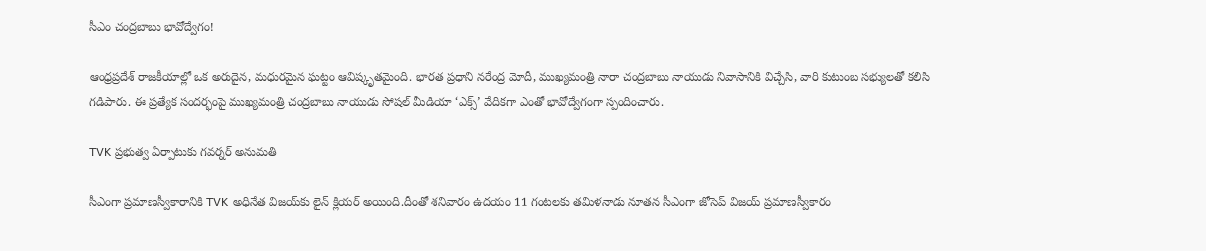సీఎం చంద్రబాబు భావోద్వేగం!

ఆంధ్రప్రదేశ్ రాజకీయాల్లో ఒక అరుదైన, మధురమైన ఘట్టం ఆవిష్కృతమైంది. భారత ప్రధాని నరేంద్ర మోదీ, ముఖ్యమంత్రి నారా చంద్రబాబు నాయుడు నివాసానికి విచ్చేసి, వారి కుటుంబ సభ్యులతో కలిసి గడిపారు. ఈ ప్రత్యేక సందర్భంపై ముఖ్యమంత్రి చంద్రబాబు నాయుడు సోషల్ మీడియా ‘ఎక్స్’ వేదికగా ఎంతో భావోద్వేగంగా స్పందించారు.

TVK ప్రభుత్వ ఏర్పాటుకు గవర్నర్ అనుమతి

సీఎంగా ప్రమాణస్వీకారానికి TVK అధినేత విజయ్‌కు లైన్ క్లియర్‌ అయింది.దీంతో శనివారం ఉదయం 11 గంటలకు తమిళనాడు నూతన సీఎంగా జోసెప్ విజయ్ ప్రమాణస్వీకారం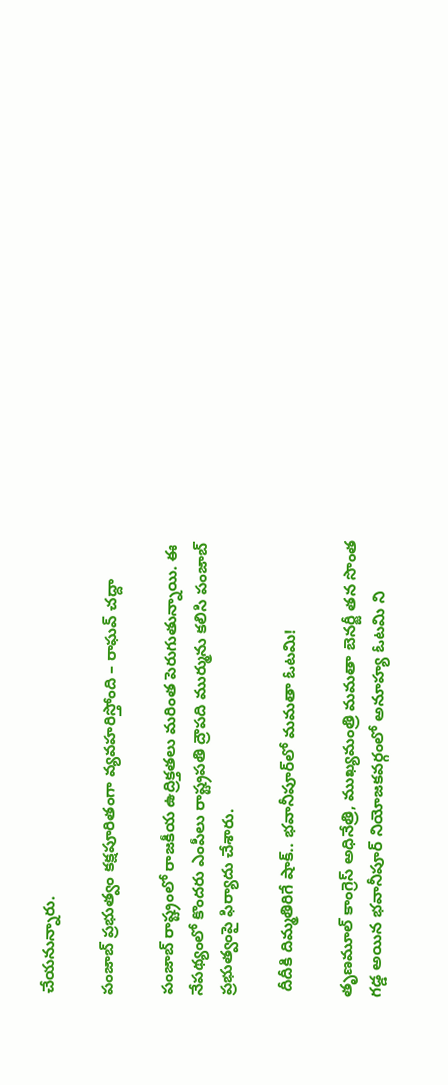చేయనున్నారు.

పంజాబ్ ప్రభుత్వం కక్షపూరితంగా వ్యవహరిస్తోంది – రాఘవ్ చద్దా

పంజాబ్ రాష్ట్రంలో రాజకీయ ఉద్రిక్తతలు మరింత పెరుగుతున్నాయి. ఈ నేపథ్యంలో కొందరు ఎంపీలు రాష్ట్రపతి ద్రౌపది ముర్మును కలిసి పంజాబ్ ప్రభుత్వంపై ఫిర్యాదు చేశారు.

 దీదీకి దిమ్మతిరిగే షాక్.. భవానీపూర్‌లో మమతా ఓటమి!

తృణమూల్ కాంగ్రెస్ అధినేత్రి, ముఖ్యమంత్రి మమతా బెనర్జీ తన సొంత గడ్డ అయిన భవానీపూర్ నియోజకవర్గంలో అనూహ్య ఓటమి ని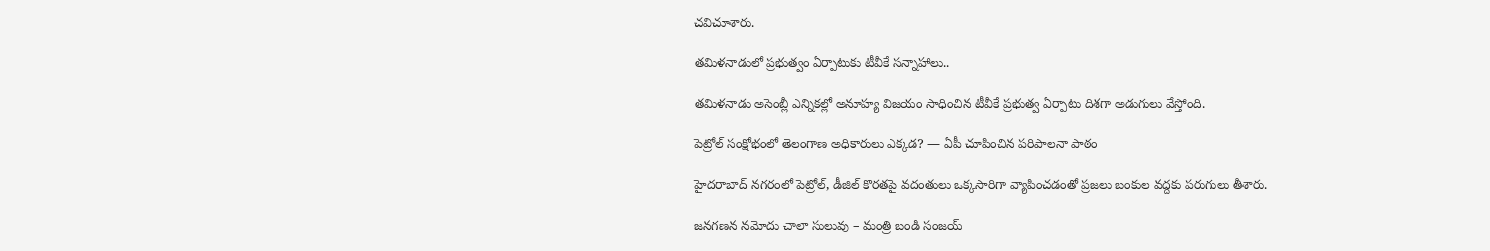చవిచూశారు.

తమిళనాడులో ప్రభుత్వం ఏర్పాటుకు టీవీకే సన్నాహాలు..

తమిళనాడు అసెంబ్లీ ఎన్నికల్లో అనూహ్య విజయం సాధించిన టీవీకే ప్రభుత్వ ఏర్పాటు దిశగా అడుగులు వేస్తోంది.

పెట్రోల్ సంక్షోభంలో తెలంగాణ అధికారులు ఎక్కడ? — ఏపీ చూపించిన పరిపాలనా పాఠం

హైదరాబాద్ నగరంలో పెట్రోల్, డీజిల్ కొరతపై వదంతులు ఒక్కసారిగా వ్యాపించడంతో ప్రజలు బంకుల వద్దకు పరుగులు తీశారు.

జనగణన నమోదు చాలా సులువు – మంత్రి బండి సంజయ్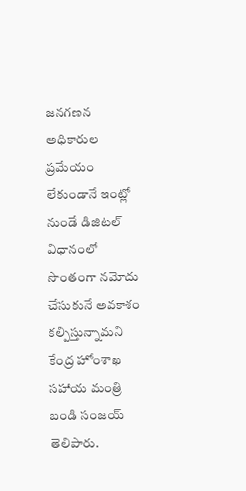జనగణన అధికారుల ప్రమేయం లేకుండానే ఇంట్లో నుండే డిజిటల్ విధానంలో సొంతంగా నమోదు చేసుకునే అవకాశం కల్పిస్తున్నామని కేంద్ర హోంశాఖ సహాయ మంత్రి బండి సంజయ్ తెలిపారు.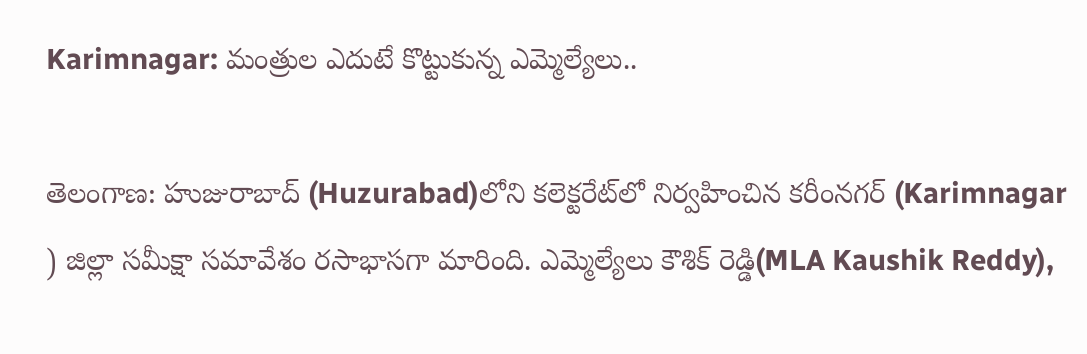Karimnagar: మంత్రుల ఎదుటే కొట్టుకున్న ఎమ్మెల్యేలు..

తెలంగాణ: హుజురాబాద్‌ (Huzurabad)లోని కలెక్టరేట్‌లో నిర్వహించిన కరీంనగర్ (Karimnagar ) జిల్లా సమీక్షా సమావేశం రసాభాసగా మారింది. ఎమ్మెల్యేలు కౌశిక్ రెడ్డి(MLA Kaushik Reddy),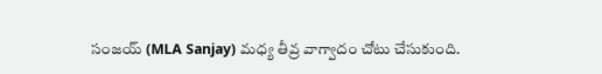సంజయ్ (MLA Sanjay) మధ్య తీవ్ర వాగ్వాదం చోటు చేసుకుంది.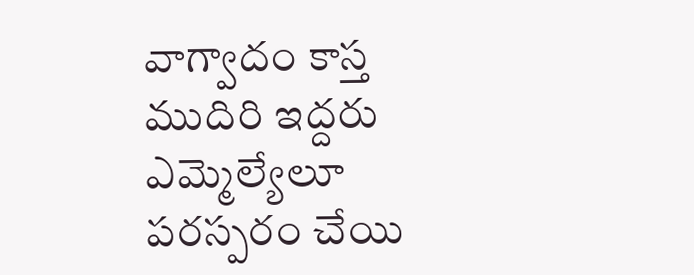వాగ్వాదం కాస్త ముదిరి ఇద్దరు ఎమ్మెల్యేలూ పరస్పరం చేయి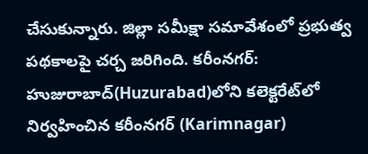చేసుకున్నారు. జిల్లా సమీక్షా సమావేశంలో ప్రభుత్వ పథకాలపై చర్చ జరిగింది. కరీంనగర్: హుజురాబాద్‌(Huzurabad)లోని కలెక్టరేట్‌లో నిర్వహించిన కరీంనగర్ (Karimnagar)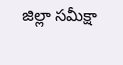జిల్లా సమీక్షా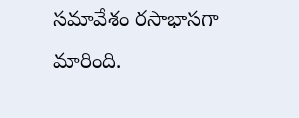సమావేశం రసాభాసగా మారింది.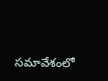సమావేశంలో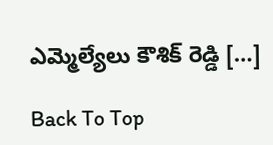ఎమ్మెల్యేలు కౌశిక్ రెడ్డి […]

Back To Top